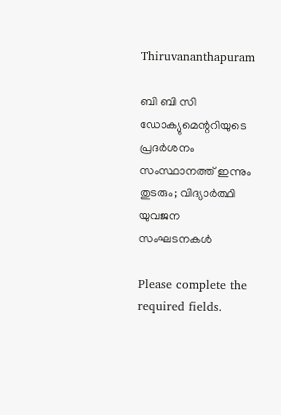Thiruvananthapuram

ബി ബി സി ഡോക്യുമെന്ററിയുടെ പ്രദർശനം സംസ്ഥാനത്ത് ഇന്നും തുടരും; വിദ്യാർത്ഥി യുവജന സംഘടനകൾ

Please complete the required fields.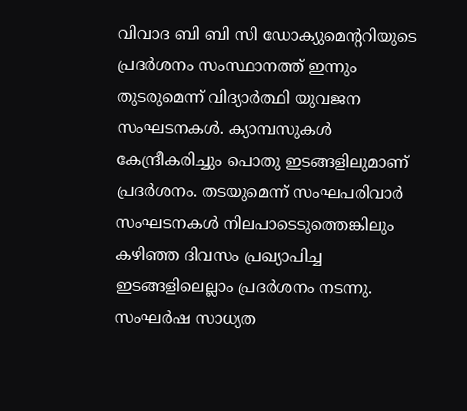വിവാദ ബി ബി സി ഡോക്യുമെന്ററിയുടെ പ്രദർശനം സംസ്ഥാനത്ത് ഇന്നും തുടരുമെന്ന് വിദ്യാർത്ഥി യുവജന സംഘടനകൾ. ക്യാമ്പസുകൾ കേന്ദ്രീകരിച്ചും പൊതു ഇടങ്ങളിലുമാണ് പ്രദർശനം. തടയുമെന്ന് സംഘപരിവാർ സംഘടനകൾ നിലപാടെടുത്തെങ്കിലും കഴിഞ്ഞ ദിവസം പ്രഖ്യാപിച്ച ഇടങ്ങളിലെല്ലാം പ്രദർശനം നടന്നു. സംഘർഷ സാധ്യത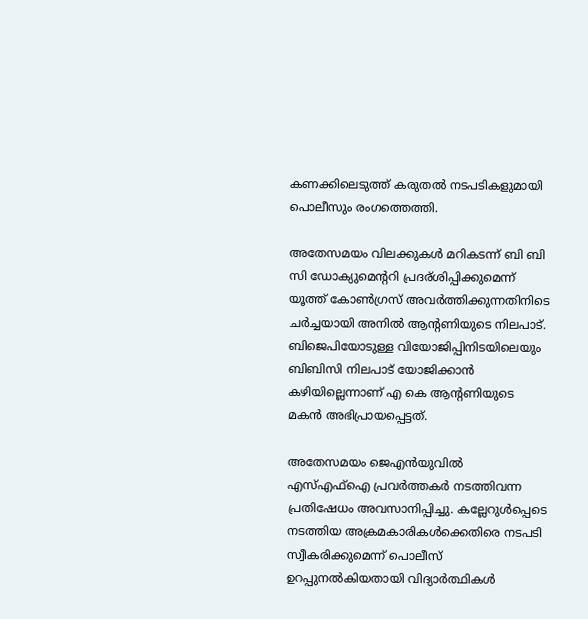കണക്കിലെടുത്ത് കരുതൽ നടപടികളുമായി പൊലീസും രംഗത്തെത്തി.

അതേസമയം വിലക്കുകൾ മറികടന്ന് ബി ബി സി ഡോക്യുമെന്ററി പ്രദര്ശിപ്പിക്കുമെന്ന് യൂത്ത് കോൺഗ്രസ് അവർത്തിക്കുന്നതിനിടെ ചർച്ചയായി അനിൽ ആന്റണിയുടെ നിലപാട്. ബിജെപിയോടുള്ള വിയോജിപ്പിനിടയിലെയും ബിബിസി നിലപാട് യോജിക്കാൻ കഴിയില്ലെന്നാണ് എ കെ ആന്റണിയുടെ മകൻ അഭിപ്രായപ്പെട്ടത്.

അതേസമയം ജെഎൻയുവിൽ എസ്എഫ്‌ഐ പ്രവർത്തകർ നടത്തിവന്ന പ്രതിഷേധം അവസാനിപ്പിച്ചു. കല്ലേറുൾപ്പെടെ നടത്തിയ അക്രമകാരികൾക്കെതിരെ നടപടി സ്വീകരിക്കുമെന്ന് പൊലീസ് ഉറപ്പുനൽകിയതായി വിദ്യാർത്ഥികൾ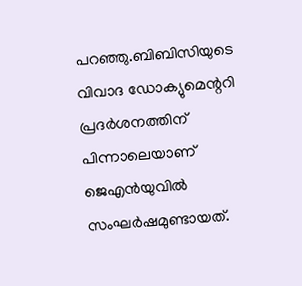പറഞ്ഞു.ബിബിസിയുടെ വിവാദ ഡോക്യുമെന്ററി പ്രദർശനത്തിന് പിന്നാലെയാണ് ജെഎൻയുവിൽ സംഘർഷമുണ്ടായത്.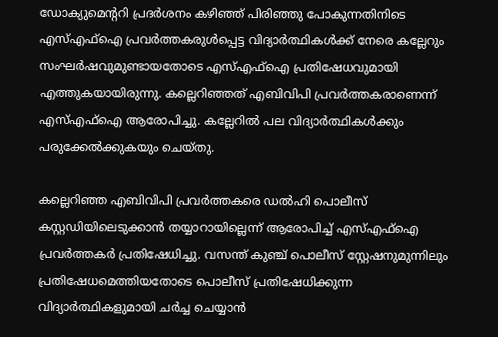ഡോക്യുമെന്ററി പ്രദർശനം കഴിഞ്ഞ് പിരിഞ്ഞു പോകുന്നതിനിടെ എസ്എഫ്ഐ പ്രവർത്തകരുൾപ്പെട്ട വിദ്യാർത്ഥികൾക്ക് നേരെ കല്ലേറും സംഘർഷവുമുണ്ടായതോടെ എസ്എഫ്‌ഐ പ്രതിഷേധവുമായി എത്തുകയായിരുന്നു. കല്ലെറിഞ്ഞത് എബിവിപി പ്രവർത്തകരാണെന്ന് എസ്എഫ്ഐ ആരോപിച്ചു. കല്ലേറിൽ പല വിദ്യാർത്ഥികൾക്കും പരുക്കേൽക്കുകയും ചെയ്തു.

കല്ലെറിഞ്ഞ എബിവിപി പ്രവർത്തകരെ ഡൽഹി പൊലീസ് കസ്റ്റഡിയിലെടുക്കാൻ തയ്യാറായില്ലെന്ന് ആരോപിച്ച് എസ്എഫ്ഐ പ്രവർത്തകർ പ്രതിഷേധിച്ചു. വസന്ത് കുഞ്ച് പൊലീസ് സ്റ്റേഷനുമുന്നിലും പ്രതിഷേധമെത്തിയതോടെ പൊലീസ് പ്രതിഷേധിക്കുന്ന വിദ്യാർത്ഥികളുമായി ചർച്ച ചെയ്യാൻ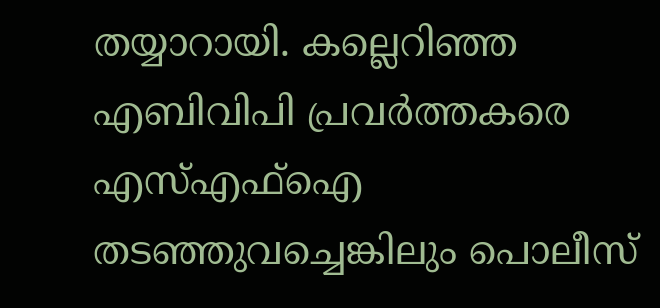തയ്യാറായി. കല്ലെറിഞ്ഞ എബിവിപി പ്രവർത്തകരെ എസ്എഫ്ഐ തടഞ്ഞുവച്ചെങ്കിലും പൊലീസ്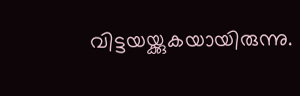വിട്ടയയ്ക്കുകയായിരുന്നു.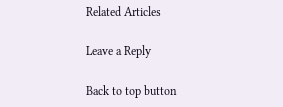Related Articles

Leave a Reply

Back to top button